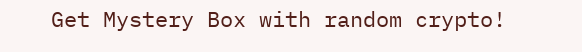Get Mystery Box with random crypto!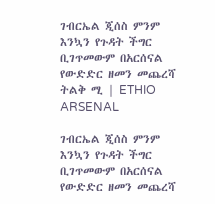ገብርኤል ጂሰስ ምንም እንኳን የጉዳት ችግር ቢገጥመውም በአርሰናል የውድድር ዘመን መጨረሻ ትልቅ ሚ | ETHIO ARSENAL

ገብርኤል ጂሰስ ምንም እንኳን የጉዳት ችግር ቢገጥመውም በአርሰናል የውድድር ዘመን መጨረሻ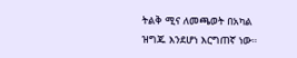ትልቅ ሚና ለመጫወት በአካል ዝግጁ እንደሆነ እርግጠኛ ነው።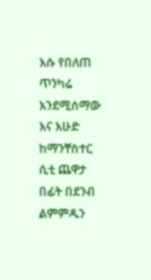እሱ የበለጠ ጥንካሬ እንደሚሰማው እና እሁድ ከማንቸስተር ሲቲ ጨዋታ በፊት በደንብ ልምምዱን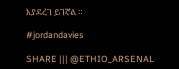እያደረገ ይገኛል ።

#jordandavies

SHARE ||| @ETHIO_ARSENAL